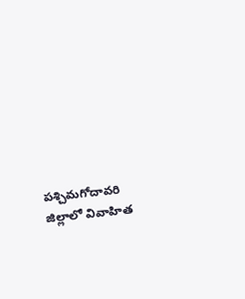పశ్చిమగోదావరి జిల్లాలో వివాహిత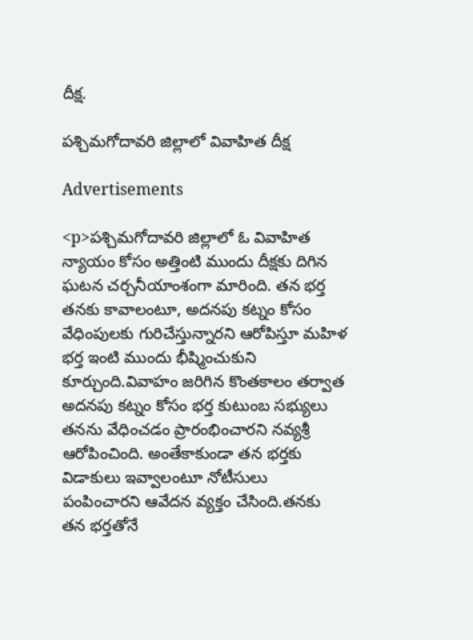దీక్ష.

పశ్చిమగోదావరి జిల్లాలో వివాహిత దీక్ష

Advertisements

<p>పశ్చిమగోదావరి జిల్లాలో ఓ వివాహిత న్యాయం కోసం అత్తింటి ముందు దీక్షకు దిగిన ఘటన చర్చనీయాంశంగా మారింది. తన భర్త తనకు కావాలంటూ, అదనపు కట్నం కోసం వేధింపులకు గురిచేస్తున్నారని ఆరోపిస్తూ మహిళ భర్త ఇంటి ముందు భీష్మించుకుని కూర్చుంది.వివాహం జరిగిన కొంతకాలం తర్వాత అదనపు కట్నం కోసం భర్త కుటుంబ సభ్యులు తనను వేధించడం ప్రారంభించారని నవ్యశ్రీ ఆరోపించింది. అంతేకాకుండా తన భర్తకు విడాకులు ఇవ్వాలంటూ నోటీసులు పంపించారని ఆవేదన వ్యక్తం చేసింది.తనకు తన భర్తతోనే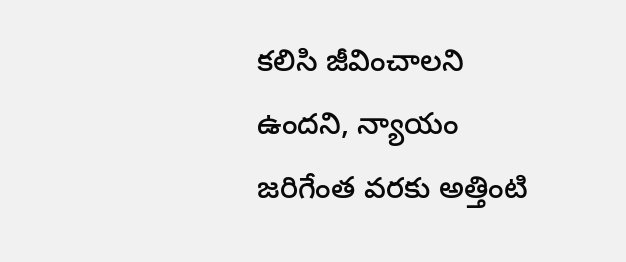కలిసి జీవించాలని ఉందని, న్యాయం జరిగేంత వరకు అత్తింటి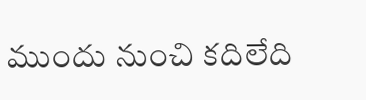ముందు నుంచి కదిలేది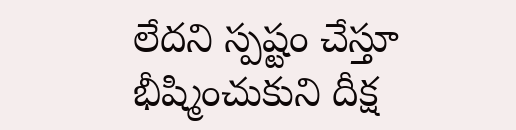లేదని స్పష్టం చేస్తూ భీష్మించుకుని దీక్ష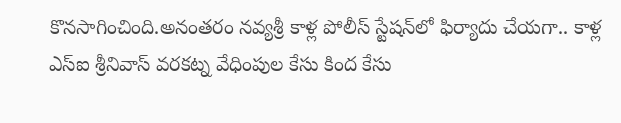కొనసాగించింది.అనంతరం నవ్యశ్రీ కాళ్ల పోలీస్ స్టేషన్‌లో ఫిర్యాదు చేయగా.. కాళ్ల ఎస్‌ఐ శ్రీనివాస్ వరకట్న వేధింపుల కేసు కింద కేసు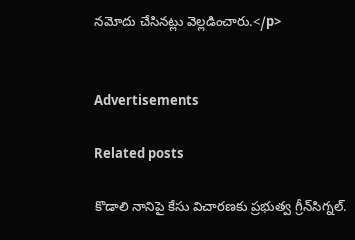నమోదు చేసినట్లు వెల్లడించారు.</p>


Advertisements

Related posts

కొడాలి నానిపై కేసు విచారణకు ప్రభుత్వ గ్రీన్‌సిగ్నల్.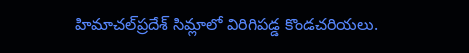హిమాచల్‌ప్రదేశ్ సిమ్లాలో విరిగిపడ్డ కొండచరియలు.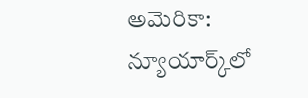అమెరికా: న్యూయార్క్‌లో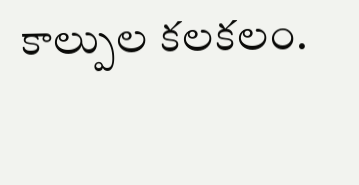కాల్పుల కలకలం.